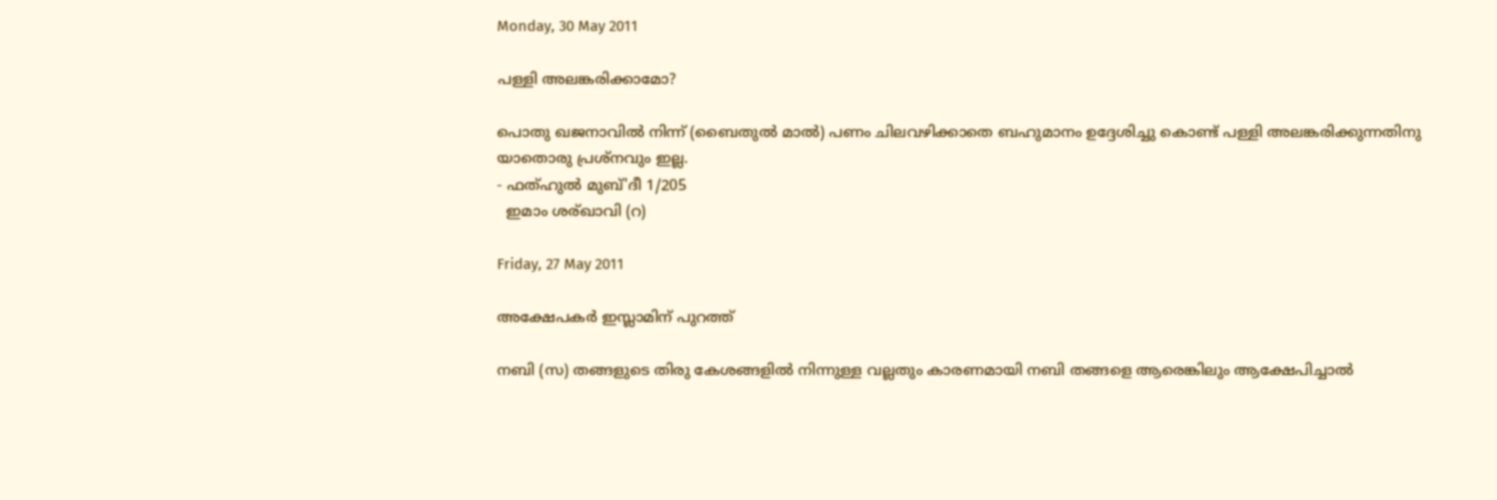Monday, 30 May 2011

പള്ളി അലങ്കരിക്കാമോ?

പൊതു ഖജനാവില്‍ നിന്ന് (ബൈതുല്‍ മാല്‍) പണം ചിലവഴിക്കാതെ ബഹുമാനം ഉദ്ദേശിച്ചു കൊണ്ട് പള്ളി അലങ്കരിക്കുന്നതിനു യാതൊരു പ്രശ്നവും ഇല്ല.
- ഫത്ഹുല്‍ മുബ്'ദീ 1/205
  ഇമാം ശര്ഖാവി (റ)

Friday, 27 May 2011

അക്ഷേപകര്‍ ഇസ്ലാമിന് പുറത്ത്

നബി (സ) തങ്ങളുടെ തിരു കേശങ്ങളില്‍ നിന്നുള്ള വല്ലതും കാരണമായി നബി തങ്ങളെ ആരെങ്കിലും ആക്ഷേപിച്ചാല്‍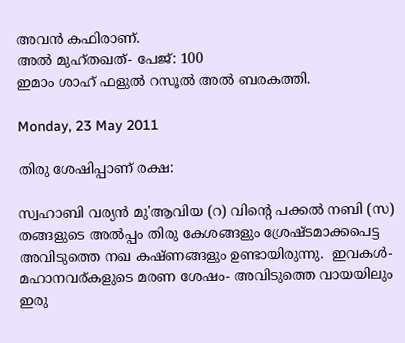അവന്‍ കഫിരാണ്.
അല്‍ മുഹ്തഖത്- പേജ്: 100
ഇമാം ശാഹ് ഫളുല്‍ റസൂല്‍ അല്‍ ബരകത്തി.

Monday, 23 May 2011

തിരു ശേഷിപ്പാണ് രക്ഷ:

സ്വഹാബി വര്യന്‍ മു'ആവിയ (റ) വിന്റെ പക്കല്‍ നബി (സ) തങ്ങളുടെ അല്‍പ്പം തിരു കേശങ്ങളും ശ്രേഷ്ടമാക്കപെട്ട അവിടുത്തെ നഖ കഷ്ണങ്ങളും ഉണ്ടായിരുന്നു.  ഇവകള്‍- മഹാനവര്കളുടെ മരണ ശേഷം- അവിടുത്തെ വായയിലും ഇരു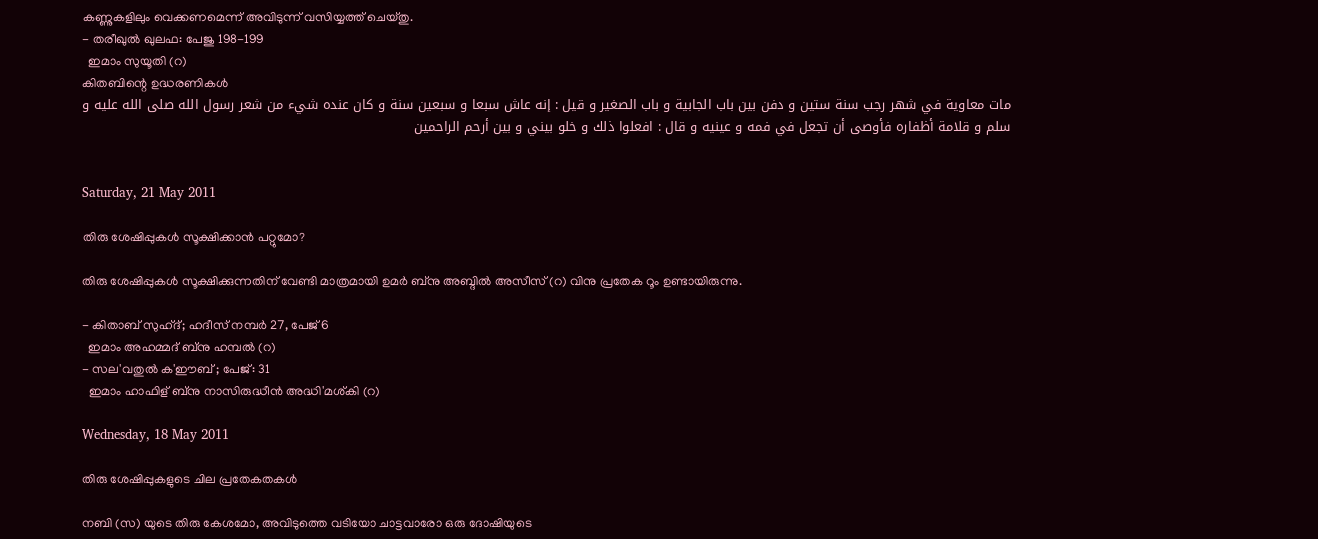കണ്ണുകളിലും വെക്കണമെന്ന് അവിടുന്ന് വസിയ്യത്ത്‌ ചെയ്തു.
- തരീഖുല്‍ ഖുലഫ: പേജു 198-199
  ഇമാം സുയൂതി (റ)
കിതബിന്റെ ഉദ്ധരണികള്‍
مات معاوية في شهر رجب سنة ستين و دفن بين باب الجابية و باب الصغير و قيل : إنه عاش سبعا و سبعين سنة و كان عنده شيء من شعر رسول الله صلى الله عليه و سلم و قلامة أظفاره فأوصى أن تجعل في فمه و عينيه و قال : افعلوا ذلك و خلو بيني و بين أرحم الراحمين


Saturday, 21 May 2011

തിരു ശേഷിപ്പുകള്‍ സൂക്ഷിക്കാന്‍ പറ്റുമോ?

തിരു ശേഷിപ്പുകള്‍ സൂക്ഷിക്കുന്നതിന് വേണ്ടി മാത്രമായി ഉമര്‍ ബ്നു അബ്ദില്‍ അസീസ്‌ (റ) വിനു പ്രതേക റൂം ഉണ്ടായിരുന്നു.

- കിതാബ് സുഹ്ദ്; ഹദീസ് നമ്പര്‍ 27, പേജ് 6
  ഇമാം അഹമ്മദ് ബ്നു ഹമ്പല്‍ (റ)
- സല'വതുല്‍ ക'ഈബ് ; പേജ്: 31
  ഇമാം ഹാഫിള് ബ്നു നാസിരുദ്ധീന്‍ അദ്ധി'മശ്കി (റ)

Wednesday, 18 May 2011

തിരു ശേഷിപ്പുകളുടെ ചില പ്രതേകതകള്‍

നബി (സ) യുടെ തിരു കേശമോ, അവിടുത്തെ വടിയോ ചാട്ടവാരോ ഒരു ദോഷിയുടെ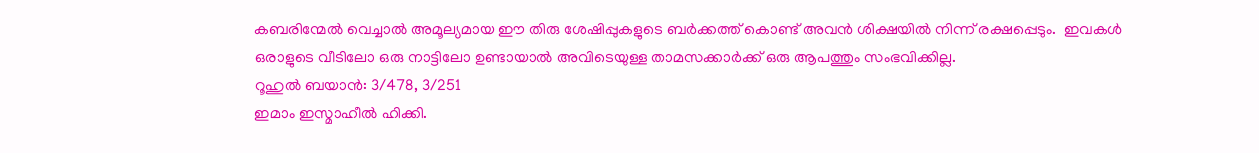കബരിന്മേല്‍ വെച്ചാല്‍ അമൂല്യമായ ഈ തിരു ശേഷിപ്പുകളുടെ ബര്‍ക്കത്ത് കൊണ്ട് അവന്‍ ശിക്ഷയില്‍ നിന്ന് രക്ഷപ്പെടും.  ഇവകള്‍ ഒരാളുടെ വീടിലോ ഒരു നാട്ടിലോ ഉണ്ടായാല്‍ അവിടെയുള്ള താമസക്കാര്‍ക്ക് ഒരു ആപത്തും സംഭവിക്കില്ല.
റൂഹുല്‍ ബയാന്‍: 3/478, 3/251
ഇമാം ഇസ്മാഹീല്‍ ഹിക്കി.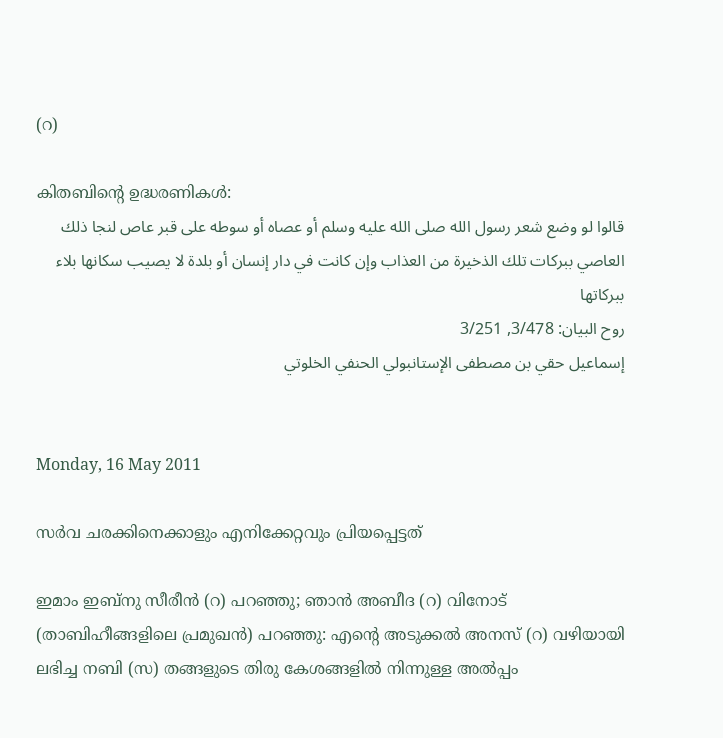(റ)

കിതബിന്റെ ഉദ്ധരണികള്‍:
قالوا لو وضع شعر رسول الله صلى الله عليه وسلم أو عصاه أو سوطه على قبر عاص لنجا ذلك العاصي ببركات تلك الذخيرة من العذاب وإن كانت في دار إنسان أو بلدة لا يصيب سكانها بلاء ببركاتها
روح البيان: 3/478, 3/251
إسماعيل حقي بن مصطفى الإستانبولي الحنفي الخلوتي


Monday, 16 May 2011

സര്‍വ ചരക്കിനെക്കാളും എനിക്കേറ്റവും പ്രിയപ്പെട്ടത്

ഇമാം ഇബ്നു സീരീന്‍ (റ) പറഞ്ഞു; ഞാന്‍ അബീദ (റ) വിനോട് (താബിഹീങ്ങളിലെ പ്രമുഖന്‍) പറഞ്ഞു: എന്റെ അടുക്കല്‍ അനസ് (റ) വഴിയായി ലഭിച്ച നബി (സ) തങ്ങളുടെ തിരു കേശങ്ങളില്‍ നിന്നുള്ള അല്‍പ്പം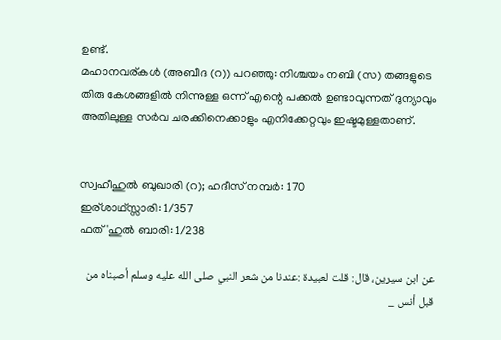ഉണ്ട്.
മഹാനവര്കള്‍ (അബീദ (റ)) പറഞ്ഞു: നിശ്ചയം നബി (സ) തങ്ങളുടെ തിരു കേശങ്ങളില്‍ നിന്നുള്ള ഒന്ന് എന്റെ പക്കല്‍ ഉണ്ടാവുന്നത് ദുന്യാവും അതിലുള്ള സര്‍വ ചരക്കിനെക്കാളും എനിക്കേറ്റവും ഇഷ്ടമുള്ളതാണ്.


സ്വഹീഹുല്‍ ബുഖാരി (റ); ഹദീസ് നമ്പര്‍: 170
ഇര്ശാഥ്‌സ്സാരി: 1/357
ഫത്'ഹുല്‍ ബാരി: 1/238

عن ابن سيرين، قال: قلت لعبيدة :عندنا من شعر النبي صلى الله عليه وسلم أصبناه من قبل أنس _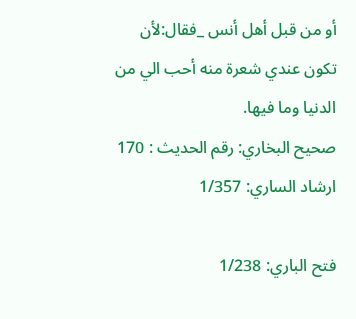أو من قبل أهل أنس _فقال:لأن تكون عندي شعرة منه أحب الي من الدنيا وما فيها.
صحيح البخاري: رقم الحديث : 170
ارشاد الساري: 1/357

فتح الباري: 1/238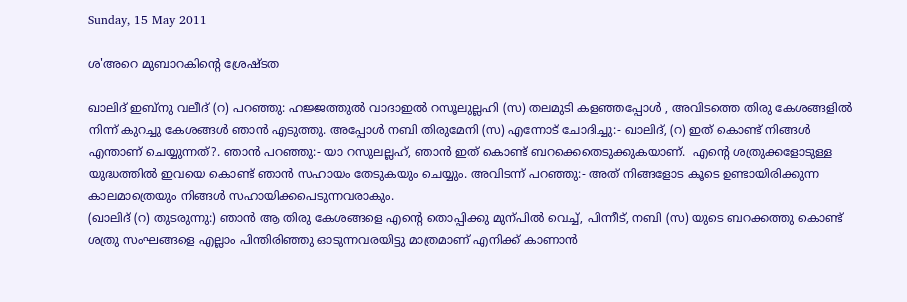Sunday, 15 May 2011

ശ'അറെ മുബാറകിന്റെ ശ്രേഷ്ടത

ഖാലിദ്‌ ഇബ്നു വലീദ് (റ) പറഞ്ഞു: ഹജ്ജത്തുല്‍ വാദാഇല്‍ റസൂലുല്ലഹി (സ) തലമുടി കളഞ്ഞപ്പോള്‍ , അവിടത്തെ തിരു കേശങ്ങളില്‍ നിന്ന് കുറച്ചു കേശങ്ങള്‍ ഞാന്‍ എടുത്തു. അപ്പോള്‍ നബി തിരുമേനി (സ) എന്നോട് ചോദിച്ചു:- ഖാലിദ്‌, (റ) ഇത് കൊണ്ട് നിങ്ങള്‍ എന്താണ് ചെയ്യുന്നത്?. ഞാന്‍ പറഞ്ഞു:- യാ റസുലല്ലഹ്, ഞാന്‍ ഇത് കൊണ്ട് ബറക്കെതെടുക്കുകയാണ്.  എന്റെ ശത്രുക്കളോടുള്ള യുദ്ധത്തില്‍ ഇവയെ കൊണ്ട് ഞാന്‍ സഹായം തേടുകയും ചെയ്യും. അവിടന്ന് പറഞ്ഞു:- അത് നിങ്ങളോട കൂടെ ഉണ്ടായിരിക്കുന്ന കാലമാത്രെയും നിങ്ങള്‍ സഹായിക്കപെടുന്നവരാകും.
(ഖാലിദ്‌ (റ) തുടരുന്നു:) ഞാന്‍ ആ തിരു കേശങ്ങളെ എന്റെ തൊപ്പിക്കു മുന്പില്‍ വെച്ച്, പിന്നീട്, നബി (സ) യുടെ ബറക്കത്തു കൊണ്ട് ശത്രു സംഘങ്ങളെ എല്ലാം പിന്തിരിഞ്ഞു ഓടുന്നവരയിട്ടു മാത്രമാണ് എനിക്ക് കാണാന്‍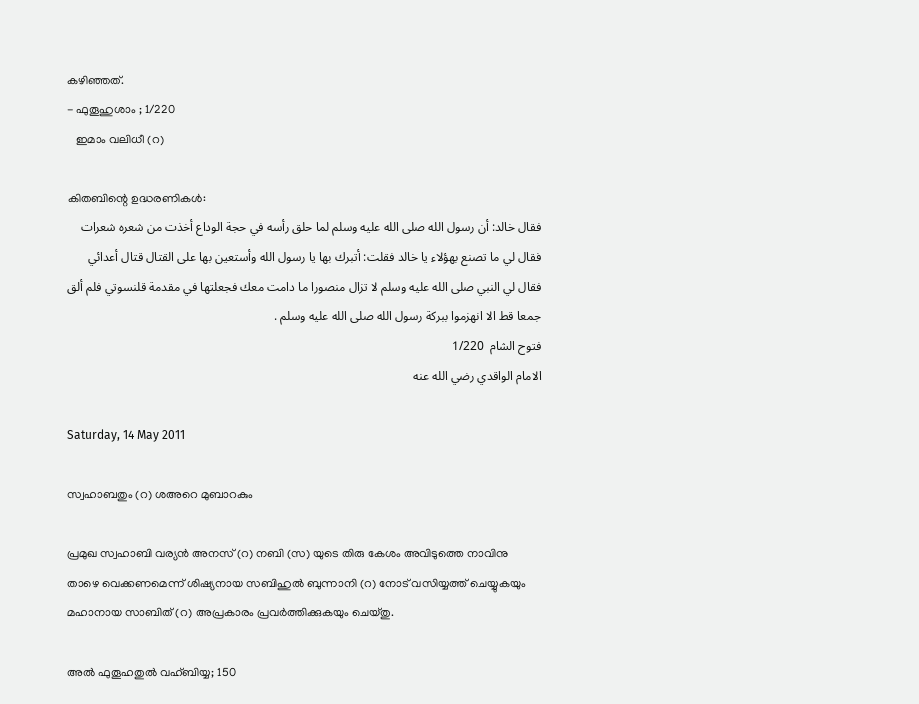കഴിഞ്ഞത്.
- ഫുതൂഹുശാം ; 1/220
   ഇമാം വലിധീ (റ)

കിതബിന്റെ ഉദ്ധരണികള്‍:
فقال خالد: أن رسول الله صلى الله عليه وسلم لما حلق رأسه في حجة الوداع أخذت من شعره شعرات فقال لي ما تصنع بهؤلاء يا خالد فقلت: أتبرك بها يا رسول الله وأستعين بها على القتال قتال أعدائي فقال لي النبي صلى الله عليه وسلم لا تزال منصورا ما دامت معك فجعلتها في مقدمة قلنسوتي فلم ألق جمعا قط الا انهزموا ببركة رسول الله صلى الله عليه وسلم .
فتوح الشام  1/220
الامام الواقدي رضي الله عنه

Saturday, 14 May 2011

സ്വഹാബതും (റ) ശഅറെ മുബാറകും

പ്രമുഖ സ്വഹാബി വര്യന്‍ അനസ് (റ) നബി (സ) യുടെ തിരു കേശം അവിടുത്തെ നാവിനു താഴെ വെക്കണമെന്ന് ശിഷ്യനായ സബിഹുല്‍ ബുന്നാനി (റ) നോട് വസിയ്യത്ത്‌ ചെയ്യുകയും മഹാനായ സാബിത് (റ) അപ്രകാരം പ്രവര്‍ത്തിക്കുകയും ചെയ്തു.

അല്‍ ഫുതൂഹതുല്‍ വഹ്ബിയ്യ; 150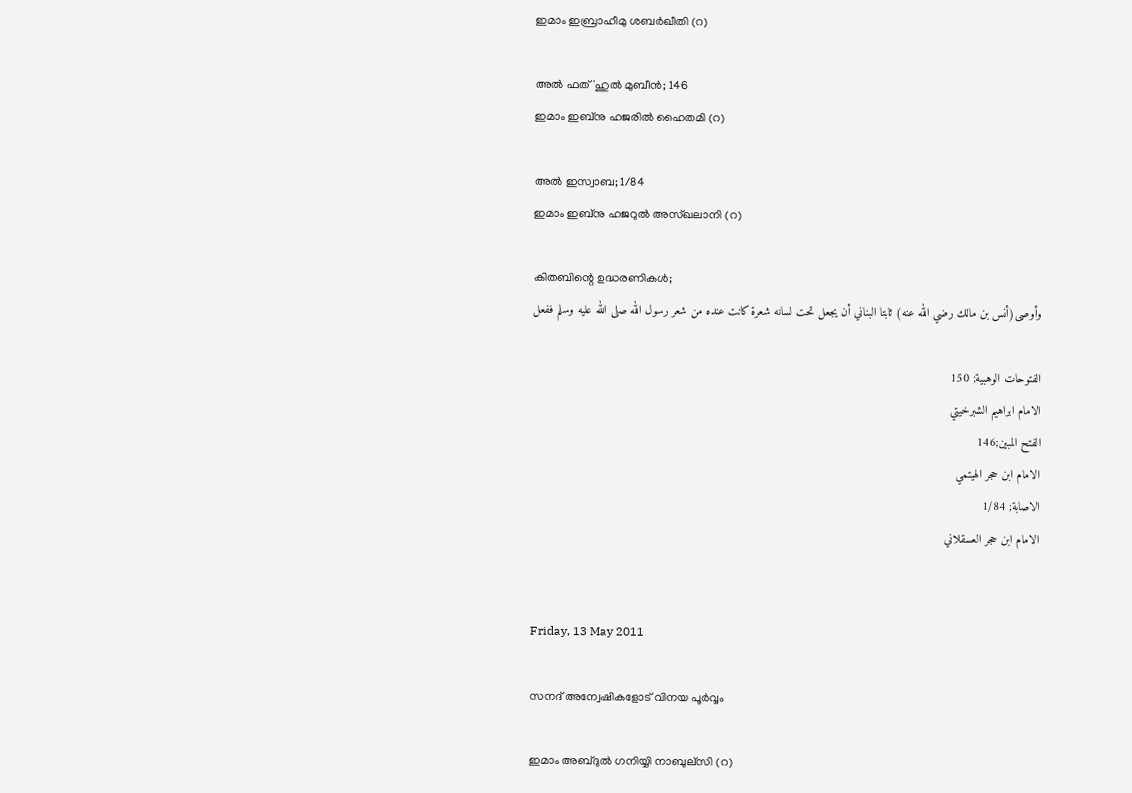ഇമാം ഇബ്രാഹീമു ശബര്‍ഖീതി (റ)

അല്‍ ഫത്'ഹുല്‍ മുബീന്‍; 146
ഇമാം ഇബ്നു ഹജരില്‍ ഹൈതമി (റ)

അല്‍ ഇസ്വാബ; 1/84
ഇമാം ഇബ്നു ഹജറുല്‍ അസ്ഖലാനി (റ)

കിതബിന്റെ ഉദ്ധരണികള്‍;
وأوصى(أنس بن مالك رضي الله عنه) ثابتا البناني أن يجعل تحت لسانه شعرة كانت عنده من شعر رسول الله صلى الله عليه وسلم ففعل

الفتوحات الوهبية; 150
الامام ابراهيم الشبرخيتي
الفتح المبين;146
الامام ابن حجر الهيتمي
الاصابة; 1/84
الامام ابن حجر العسقلاني


Friday, 13 May 2011

സനദ് അന്വേഷികളോട് വിനയ പൂര്‍വ്വം

ഇമാം അബ്ദുല്‍ ഗനിയ്യി നാബുല്സി (റ)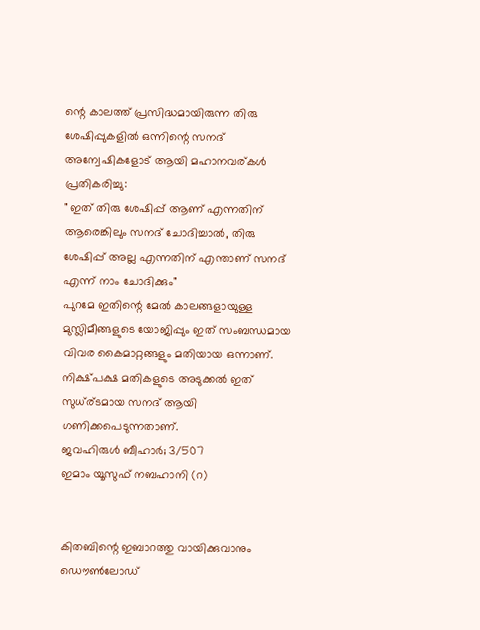ന്റെ കാലത്ത് പ്രസിദ്ധമായിരുന്ന തിരു ശേഷിപ്പുകളില്‍ ഒന്നിന്റെ സനദ് അന്വേഷികളോട് ആയി മഹാനവര്കള്‍ പ്രതികരിച്ചു:
" ഇത് തിരു ശേഷിപ്പ് ആണ് എന്നതിന് ആരെങ്കിലും സനദ് ചോദിച്ചാല്‍, തിരു ശേഷിപ്പ് അല്ല എന്നതിന് എന്താണ് സനദ് എന്ന് നാം ചോദിക്കും"
പുറമേ ഇതിന്റെ മേല്‍ കാലങ്ങളായുള്ള മുസ്ലിമീങ്ങളുടെ യോജിപ്പും ഇത് സംബന്ധമായ വിവര കൈമാറ്റങ്ങളും മതിയായ ഒന്നാണ്.  നിക്ഷ്പക്ഷ മതികളുടെ അടുക്കല്‍ ഇത് സുധ്ര്ടമായ സനദ് ആയി ഗണിക്കപെടുന്നതാണ്.
ജവഹിരുള്‍ ബീഹാര്‍; 3/507
ഇമാം യൂസുഫ് നബഹാനി (റ)


കിതബിന്റെ ഇബാറത്തു വായിക്കുവാനും ഡൌണ്‍ലോഡ്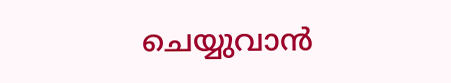ചെയ്യുവാന്‍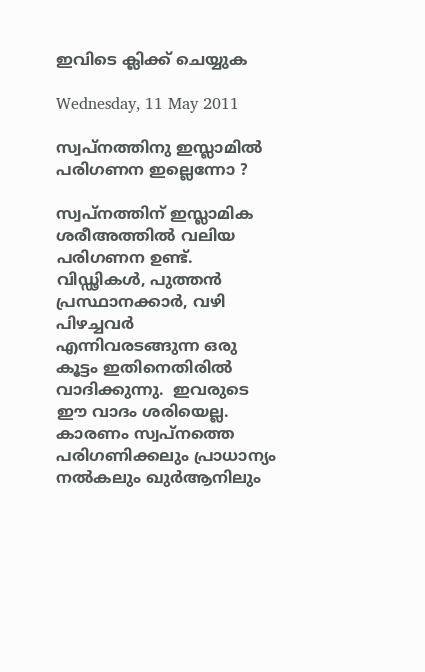ഇവിടെ ക്ലിക്ക് ചെയ്യുക

Wednesday, 11 May 2011

സ്വപ്നത്തിനു ഇസ്ലാമില്‍ പരിഗണന ഇല്ലെന്നോ ?

സ്വപ്നത്തിന് ഇസ്ലാമിക ശരീഅത്തില്‍ വലിയ പരിഗണന ഉണ്ട്.  വിഡ്ഢികള്‍, പുത്തന്‍ പ്രസ്ഥാനക്കാര്‍, വഴി പിഴച്ചവര്‍ എന്നിവരടങ്ങുന്ന ഒരു കൂട്ടം ഇതിനെതിരില്‍ വാദിക്കുന്നു.  ഇവരുടെ ഈ വാദം ശരിയെല്ല.  കാരണം സ്വപ്നത്തെ പരിഗണിക്കലും പ്രാധാന്യം നല്‍കലും ഖുര്‍ആനിലും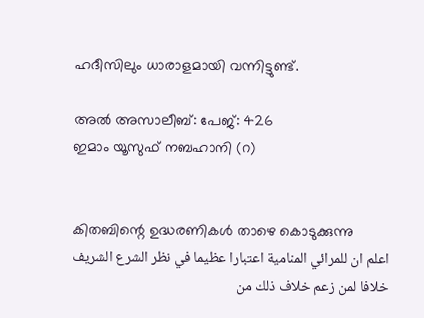ഹദീസിലും ധാരാളമായി വന്നിട്ടുണ്ട്.

അല്‍ അസാലീബ്: പേജ്: 426
ഇമാം യൂസുഫ് നബഹാനി (റ)


കിതബിന്റെ ഉദ്ധരണികള്‍ താഴെ കൊടുക്കുന്നു
اعلم ان للمرائي المنامية اعتبارا عظيما في نظر الشرع الشريف خلافا لمن زعم خلاف ذلك من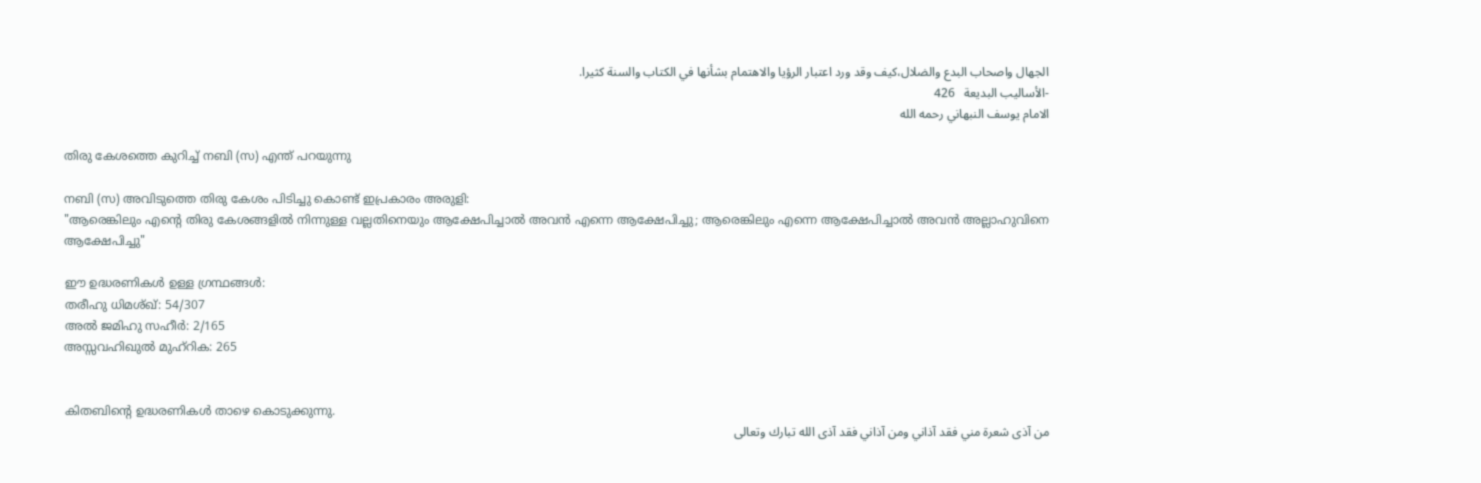الجهال واصحاب البدع والضلال،كيف وقد ورد اعتبار الرؤيا والاهتمام بشأنها في الكتاب والسنة كثيرا.
-الأساليب البديعة   426
الامام يوسف النبهاني رحمه الله

തിരു കേശത്തെ കുറിച്ച് നബി (സ) എന്ത് പറയുന്നു

നബി (സ) അവിടുത്തെ തിരു കേശം പിടിച്ചു കൊണ്ട് ഇപ്രകാരം അരുളി:
"ആരെങ്കിലും എന്റെ തിരു കേശങ്ങളില്‍ നിന്നുള്ള വല്ലതിനെയും ആക്ഷേപിച്ചാല്‍ അവന്‍ എന്നെ ആക്ഷേപിച്ചു; ആരെങ്കിലും എന്നെ ആക്ഷേപിച്ചാല്‍ അവന്‍ അല്ലാഹുവിനെ ആക്ഷേപിച്ചു"

ഈ ഉദ്ധരണികള്‍ ഉള്ള ഗ്രന്ഥങ്ങള്‍:
തരീഹു ധിമശ്ഖ്: 54/307
അല്‍ ജമിഹു സഹീര്‍: 2/165
അസ്സവഹിഖുല്‍ മുഹ്റിക: 265


കിതബിന്റെ ഉദ്ധരണികള്‍ താഴെ കൊടുക്കുന്നു.
من آذى شعرة مني فقد آذاني ومن آذاني فقد آذى الله تبارك وتعالى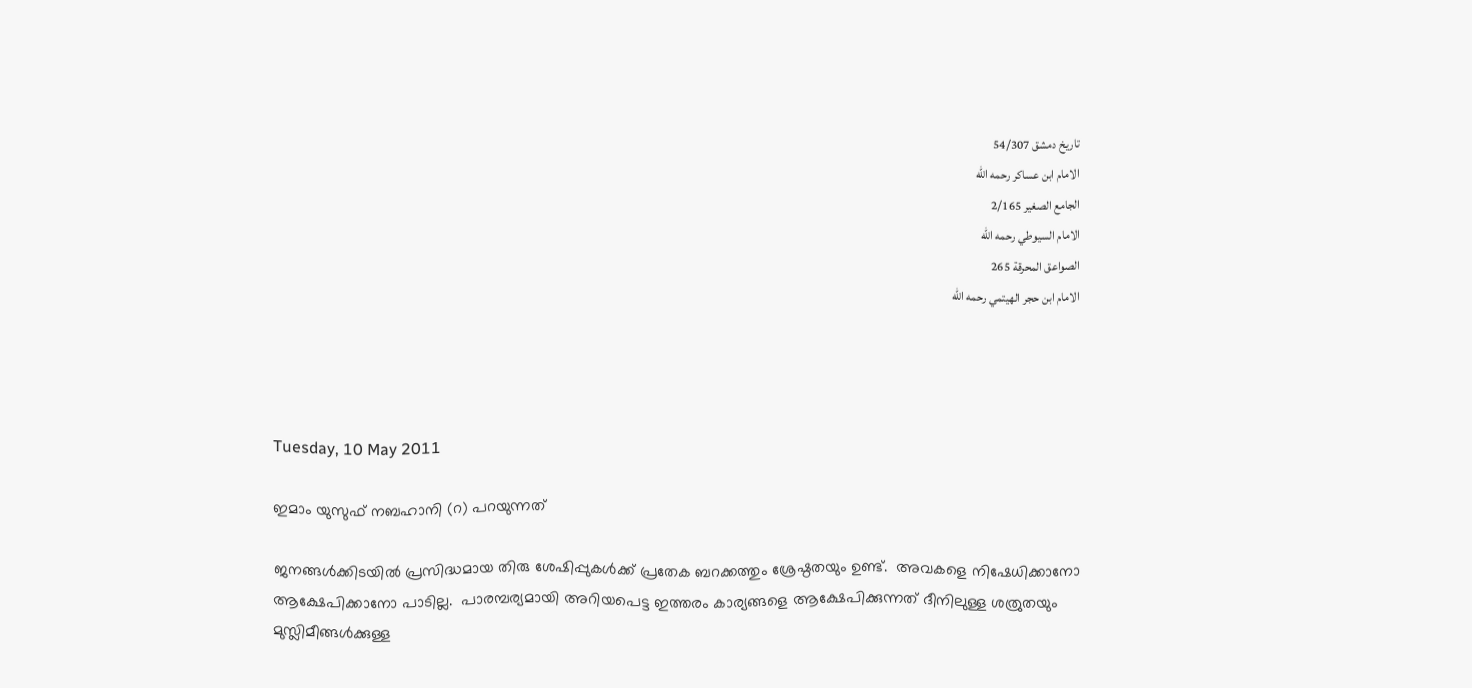تاريخ دمشق 54/307
الامام ابن عساكر رحمه الله
الجامع الصغير 2/165
الامام السيوطي رحمه الله
الصواعق المحرقة 265
الامام ابن حجر الهيتمي رحمه الله




Tuesday, 10 May 2011

ഇമാം യുസുഫ് നബഹാനി (റ) പറയുന്നത്

ജനങ്ങള്‍ക്കിടയില്‍ പ്രസിദ്ധമായ തിരു ശേഷിപ്പുകള്‍ക്ക് പ്രതേക ബറക്കത്തും ശ്രേഷ്ഠതയും ഉണ്ട്.  അവകളെ നിഷേധിക്കാനോ ആക്ഷേപിക്കാനോ പാടില്ല.  പാരമ്പര്യമായി അറിയപെട്ട ഇത്തരം കാര്യങ്ങളെ ആക്ഷേപിക്കുന്നത് ദീനിലുള്ള ശത്രുതയും മുസ്ലിമീങ്ങള്‍ക്കുള്ള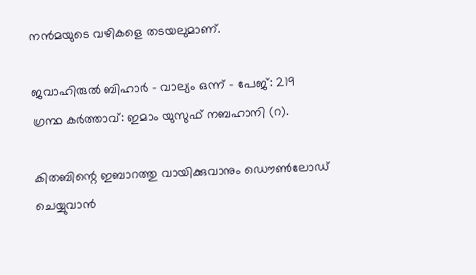നന്‍മയുടെ വഴികളെ തടയലുമാണ്.

ജവാഹിരുല്‍ ബിഹാര്‍ - വാല്യം ഒന്ന് - പേജ്: 219
ഗ്രന്ഥ കര്‍ത്താവ്: ഇമാം യുസുഫ് നബഹാനി (റ).

കിതബിന്റെ ഇബാറത്തു വായിക്കുവാനും ഡൌണ്‍ലോഡ് ചെയ്യുവാന്‍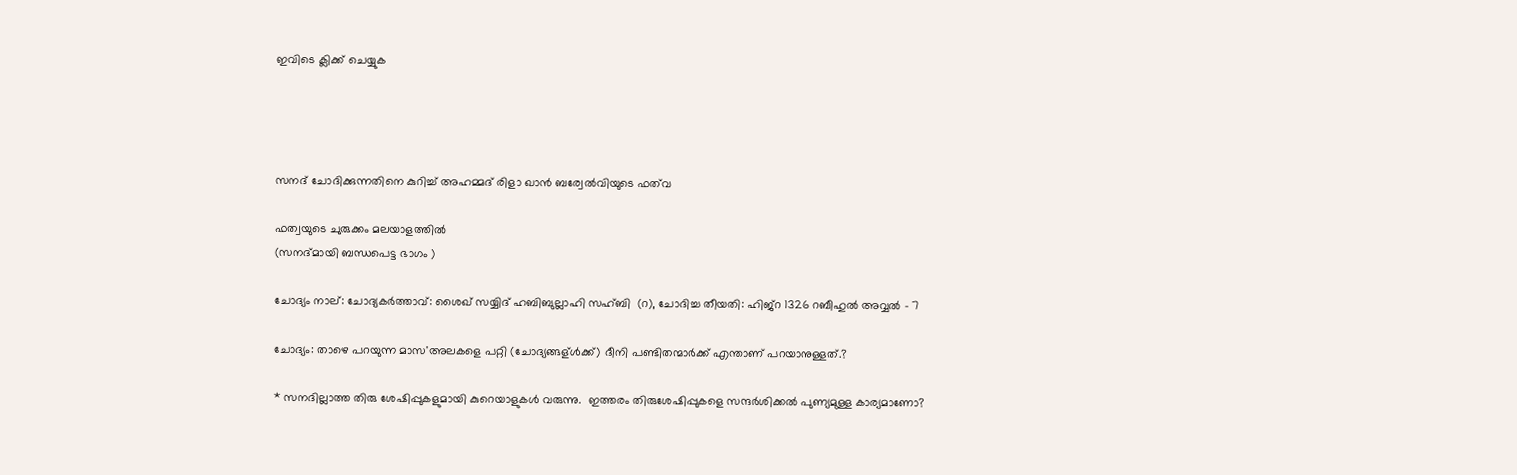ഇവിടെ ക്ലിക്ക് ചെയ്യുക




സനദ് ചോദിക്കുന്നതിനെ കുറിച്ച് അഹമ്മദ്‌ രിളാ ഖാന്‍ ബര്വേല്‍വിയുടെ ഫത്‌വ

ഫത്വയുടെ ചുരുക്കം മലയാളത്തില്‍
(സനദ്മായി ബന്ധപെട്ട ഭാഗം )

ചോദ്യം നാല്: ചോദ്യകര്‍ത്താവ്: ശൈഖ് സയ്യിദ് ഹബിബുല്ലാഹി സഹ്ബി  (റ), ചോദിച്ച തീയതി: ഹിജ്റ 1326 റബീഹുല്‍ അവ്വല്‍ - 7

ചോദ്യം: താഴെ പറയുന്ന മാസ'അലകളെ പറ്റി (ചോദ്യങ്ങള്ള്‍ക്ക്) ദീനി പണ്ടിതന്മാര്‍ക്ക് എന്താണ് പറയാനുള്ളത്.?

* സനദില്ലാത്ത തിരു ശേഷിപ്പുകളുമായി കുറെയാളുകള്‍ വരുന്നു.  ഇത്തരം തിരുശേഷിപ്പുകളെ സന്ദര്‍ശിക്കല്‍ പുണ്യമുള്ള കാര്യമാണോ?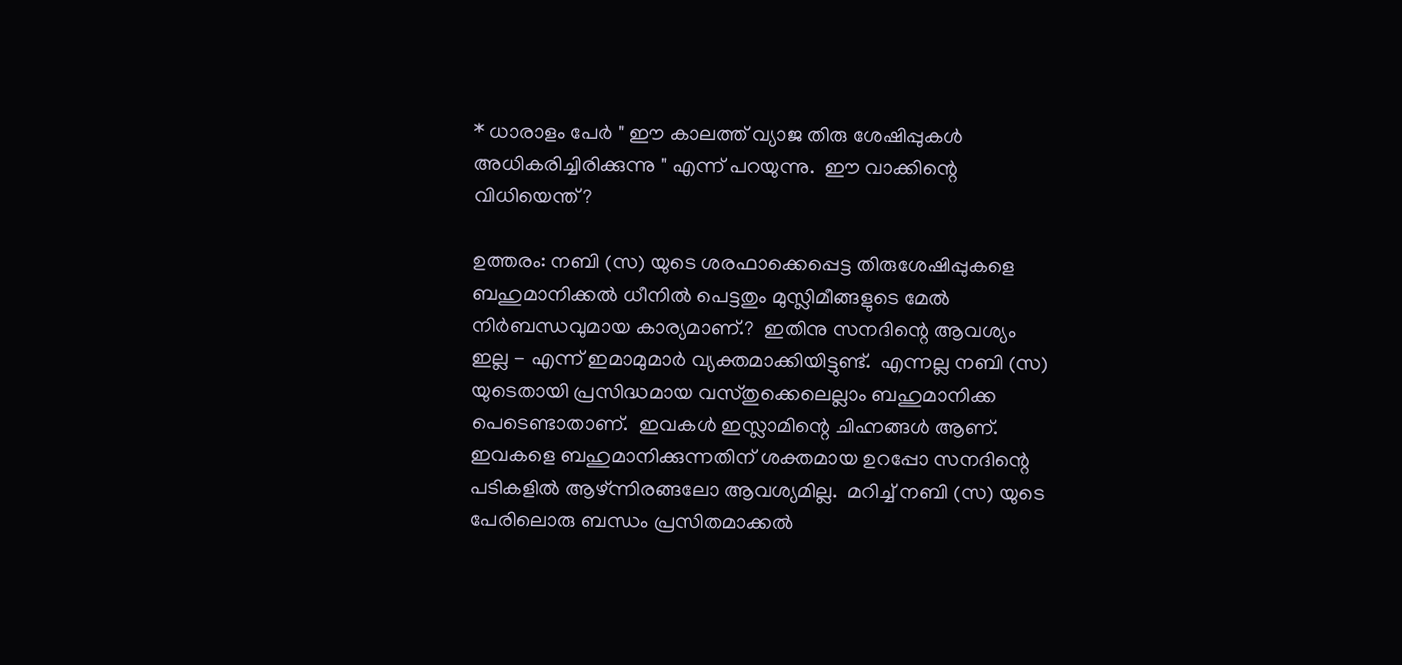* ധാരാളം പേര്‍ " ഈ കാലത്ത് വ്യാജ തിരു ശേഷിപ്പുകള്‍ അധികരിച്ചിരിക്കുന്നു " എന്ന് പറയുന്നു.  ഈ വാക്കിന്റെ വിധിയെന്ത്‌?

ഉത്തരം: നബി (സ) യുടെ ശരഫാക്കെപ്പെട്ട തിരുശേഷിപ്പുകളെ ബഹുമാനിക്കല്‍ ധീനില്‍ പെട്ടതും മുസ്ലിമീങ്ങളുടെ മേല്‍ നിര്‍ബന്ധവുമായ കാര്യമാണ്.?  ഇതിനു സനദിന്റെ ആവശ്യം ഇല്ല - എന്ന് ഇമാമുമാര്‍ വ്യക്തമാക്കിയിട്ടുണ്ട്.  എന്നല്ല നബി (സ) യുടെതായി പ്രസിദ്ധമായ വസ്തുക്കെലെല്ലാം ബഹുമാനിക്ക പെടെണ്ടാതാണ്.  ഇവകള്‍ ഇസ്ലാമിന്റെ ചിഹ്നങ്ങള്‍ ആണ്.
ഇവകളെ ബഹുമാനിക്കുന്നതിന് ശക്തമായ ഉറപ്പോ സനദിന്റെ പടികളില്‍ ആഴ്ന്നിരങ്ങലോ ആവശ്യമില്ല.  മറിച്ച് നബി (സ) യുടെ പേരിലൊരു ബന്ധം പ്രസിതമാക്കല്‍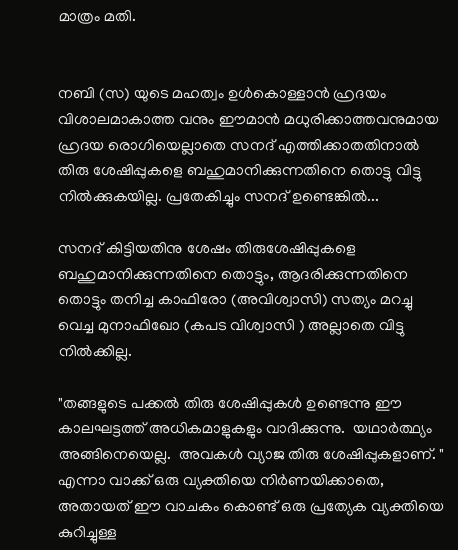മാത്രം മതി.


നബി (സ) യുടെ മഹത്വം ഉള്‍കൊള്ളാന്‍ ഹ്രദയം വിശാലമാകാത്ത വനും ഈമാന്‍ മധുരിക്കാത്തവനുമായ ഹ്രദയ രൊഗിയെല്ലാതെ സനദ് എത്തിക്കാതതിനാല്‍ തിരു ശേഷിപ്പുകളെ ബഹുമാനിക്കുന്നതിനെ തൊട്ടു വിട്ടു നില്‍ക്കുകയില്ല. പ്രതേകിച്ചും സനദ് ഉണ്ടെങ്കില്‍...

സനദ് കിട്ടിയതിനു ശേഷം തിരുശേഷിപ്പുകളെ ബഹുമാനിക്കുന്നതിനെ തൊട്ടും, ആദരിക്കുന്നതിനെ തൊട്ടും തനിച്ച കാഫിരോ (അവിശ്വാസി) സത്യം മറച്ചു വെച്ച മുനാഫിഖോ (കപട വിശ്വാസി ) അല്ലാതെ വിട്ടു നില്‍ക്കില്ല.

"തങ്ങളുടെ പക്കല്‍ തിരു ശേഷിപ്പുകള്‍ ഉണ്ടെന്നു ഈ കാലഘട്ടത്ത് അധികമാളുകളും വാദിക്കുന്നു.  യഥാര്‍ത്ഥ്യം അങ്ങിനെയെല്ല.  അവകള്‍ വ്യാജ തിരു ശേഷിപ്പുകളാണ്. " എന്നാ വാക്ക് ഒരു വ്യക്തിയെ നിര്‍ണയിക്കാതെ, അതായത് ഈ വാചകം കൊണ്ട് ഒരു പ്രത്യേക വ്യക്തിയെ കുറിച്ചുള്ള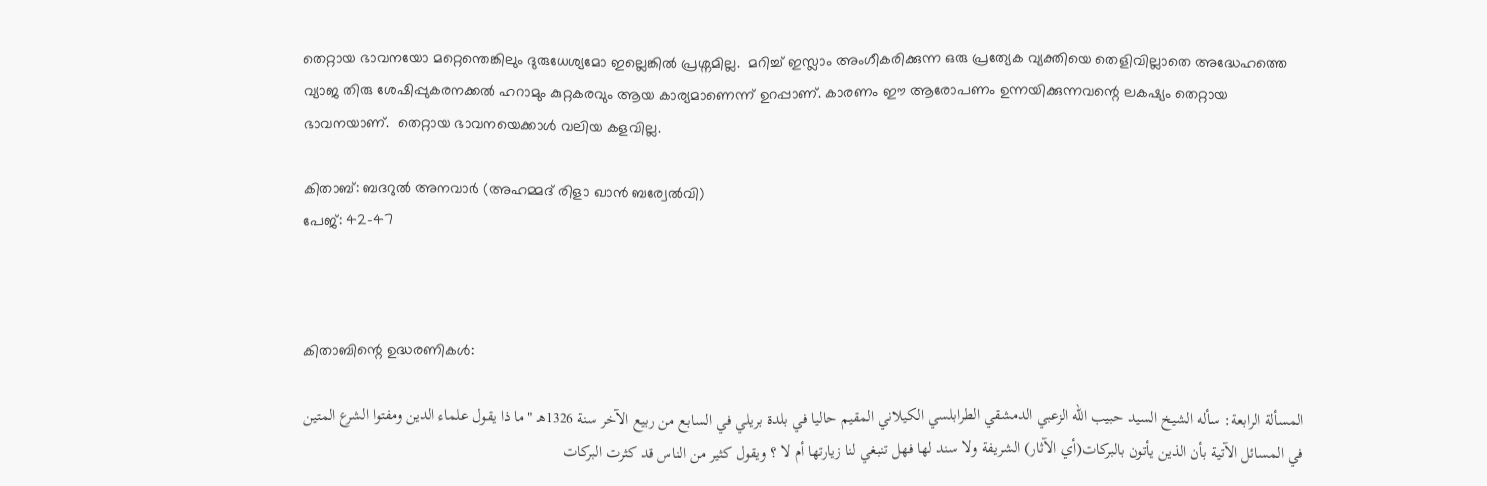തെറ്റായ ഭാവനയോ മറ്റെന്തെങ്കിലും ദുരുധേശ്യമോ ഇല്ലെങ്കില്‍ പ്രശ്നമില്ല.  മറിച്ച് ഇസ്ലാം അംഗീകരിക്കുന്ന ഒരു പ്രത്യേക വ്യക്തിയെ തെളിവില്ലാതെ അദ്ധേഹത്തെ വ്യാജ തിരു ശേഷിപ്പുകരനക്കല്‍ ഹറാമും കുറ്റകരവും ആയ കാര്യമാണെന്ന് ഉറപ്പാണ്‌. കാരണം ഈ ആരോപണം ഉന്നയിക്കുന്നവന്റെ ലകഷ്യം തെറ്റായ ഭാവനയാണ്.  തെറ്റായ ഭാവനയെക്കാള്‍ വലിയ കളവില്ല.

കിതാബ്: ബദറുല്‍ അനവാര്‍ (അഹമ്മദ്‌ രിളാ ഖാന്‍ ബര്വേല്‍വി)
പേജ്: 42-47



കിതാബിന്റെ ഉദ്ധരണികള്‍:

المسألة الرابعة: سأله الشيخ السيد حبيب الله الزعبي الدمشقي الطرابلسي الكيلاني المقيم حاليا في بلدة بريلي في السابع من ربيع الآخر سنة 1326هـ "ما ذا يقول علماء الدين ومفتوا الشرع المتين في المسائل الآتية بأن الذين يأتون بالبركات(أي الآثار) الشريفة ولا سند لها فهل تنبغي لنا زيارتها أم لا ؟ ويقول كثير من الناس قد كثرت البركات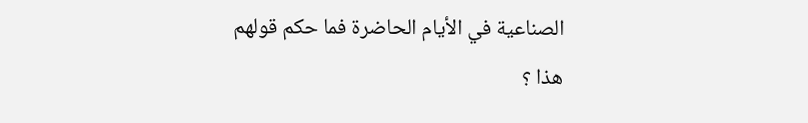الصناعية في الأيام الحاضرة فما حكم قولهم هذا ؟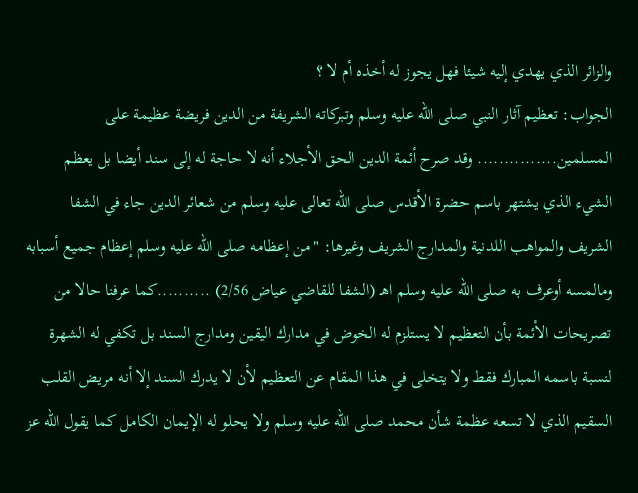والزائر الذي يهدي إليه شيئا فهل يجوز له أخذه أم لا ؟
الجواب: تعظيم آثار النبي صلى الله عليه وسلم وتبركاته الشريفة من الدين فريضة عظيمة على المسلمين............... وقد صرح أئمة الدين الحق الأجلاء أنه لا حاجة له إلى سند أيضا بل يعظم الشيء الذي يشتهر باسم حضرة الأقدس صلى الله تعالى عليه وسلم من شعائر الدين جاء في الشفا الشريف والمواهب اللدنية والمدارج الشريف وغيرها: "من إعظامه صلى الله عليه وسلم إعظام جميع أسبابه ومالمسه أوعرف به صلى الله عليه وسلم اهـ (الشفا للقاضي عياض 2/56) ..........كما عرفنا حالا من تصريحات الأئمة بأن التعظيم لا يستلزم له الخوض في مدارك اليقين ومدارج السند بل تكفي له الشهرة لنسبة باسمه المبارك فقط ولا يتخلى في هذا المقام عن التعظيم لأن لا يدرك السند إلا أنه مريض القلب السقيم الذي لا تسعه عظمة شأن محمد صلى الله عليه وسلم ولا يحلو له الإيمان الكامل كما يقول الله عز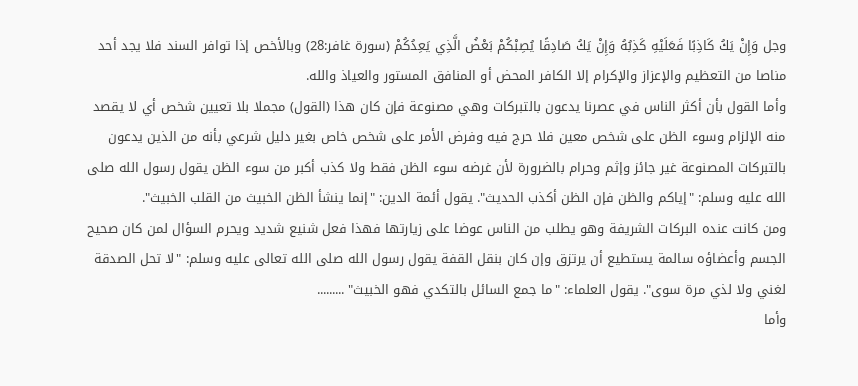وجل وَإِنْ يَكُ كَاذِبًا فَعَلَيْهِ كَذِبُهُ وَإِنْ يَكُ صَادِقًا يُصِبْكُمْ بَعْضُ الَّذِي يَعِدُكُمْ (سورة غافر:28) وبالأخص إذا توافر السند فلا يجد أحد مناصا من التعظيم والإعزاز والإكرام إلا الكافر المحض أو المنافق المستور والعياذ والله.
وأما القول بأن أكثر الناس في عصرنا يدعون بالتبركات وهي مصنوعة فإن كان هذا (القول) مجملا بلا تعيين شخص أي لا يقصد منه الإلزام وسوء الظن على شخص معين فلا حرج فيه وفرض الأمر على شخص خاص بغير دليل شرعي بأنه من الذين يدعون بالتبركات المصنوعة غير جائز وإثم وحرام بالضرورة لأن غرضه سوء الظن فقط ولا كذب أكبر من سوء الظن يقول رسول الله صلى الله عليه وسلم: "إياكم والظن فإن الظن أكذب الحديث". يقول أئمة الدين: "إنما ينشأ الظن الخبيث من القلب الخبيث".
ومن كانت عنده البركات الشريفة وهو يطلب من الناس عوضا على زيارتها فهذا فعل شنيع شديد ويحرم السؤال لمن كان صحيح الجسم وأعضاؤه سالمة يستطيع أن يرتزق وإن كان بنقل القفة يقول رسول الله صلى الله تعالى عليه وسلم: "لا تحل الصدقة لغني ولا لذي مرة سوى". يقول العلماء: "ما جمع السائل بالتكدي فهو الخبيث" .........
وأما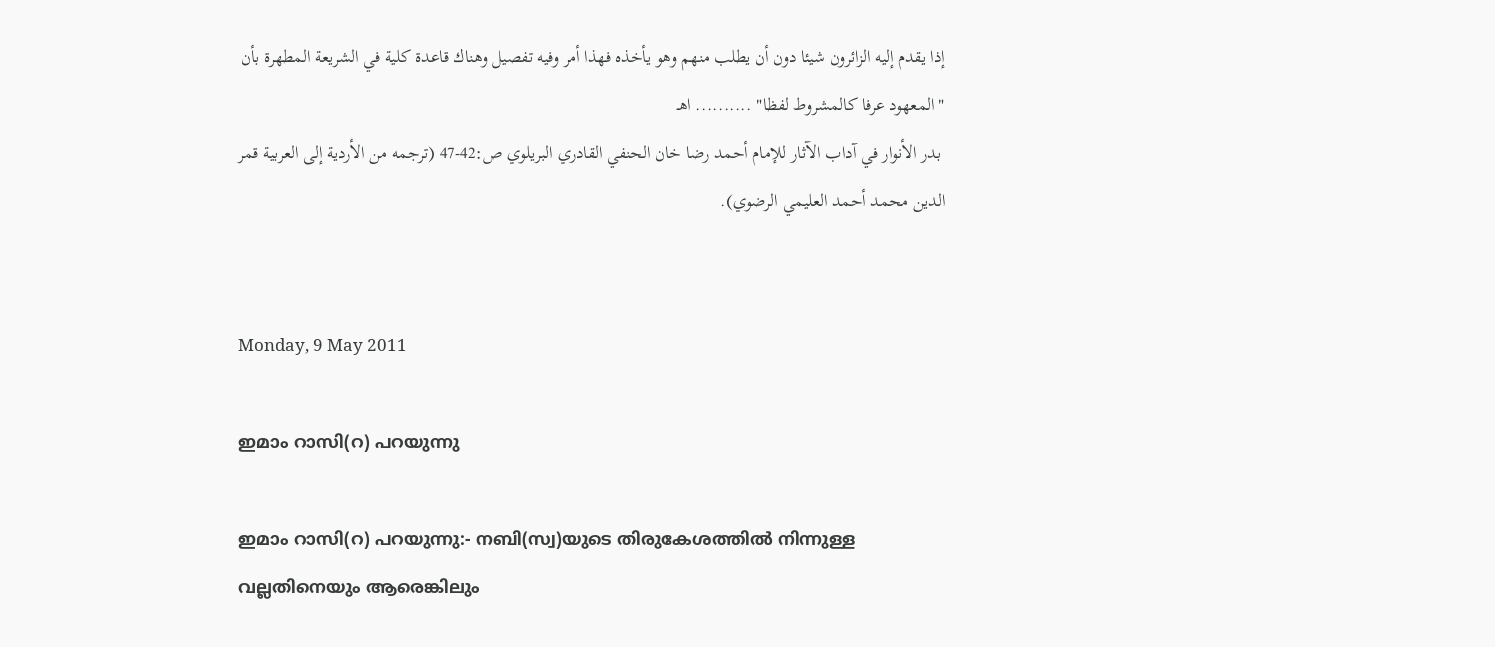إذا يقدم إليه الزائرون شيئا دون أن يطلب منهم وهو يأخذه فهذا أمر وفيه تفصيل وهناك قاعدة كلية في الشريعة المطهرة بأن "المعهود عرفا كالمشروط لفظا" .......... اهـ
 بدر الأنوار في آداب الآثار للإمام أحمد رضا خان الحنفي القادري البريلوي ص:42-47 (ترجمه من الأردية إلى العربية قمر الدين محمد أحمد العليمي الرضوي).


Monday, 9 May 2011

ഇമാം റാസി(റ) പറയുന്നു

ഇമാം റാസി(റ) പറയുന്നു:- നബി(സ്വ)യുടെ തിരുകേശത്തില്‍ നിന്നുള്ള വല്ലതിനെയും ആരെങ്കിലും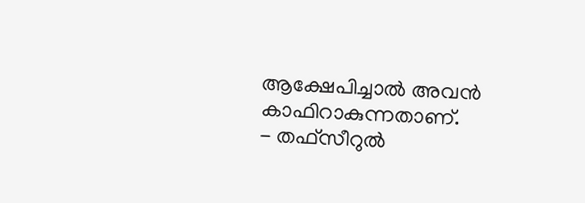ആക്ഷേപിച്ചാല്‍ അവന്‍ കാഫിറാകുന്നതാണ്.
- തഫ്സീറുല്‍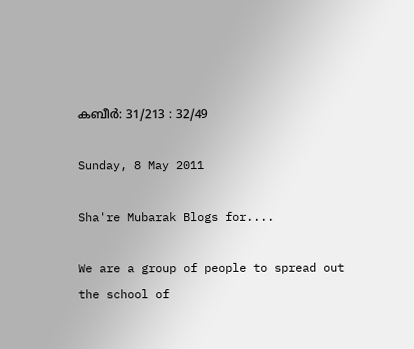കബീര്‍: 31/213 : 32/49

Sunday, 8 May 2011

Sha're Mubarak Blogs for....

We are a group of people to spread out the school of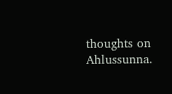thoughts on Ahlussunna.